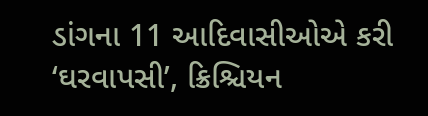ડાંગના 11 આદિવાસીઓએ કરી ‘ઘરવાપસી’, ક્રિશ્ચિયન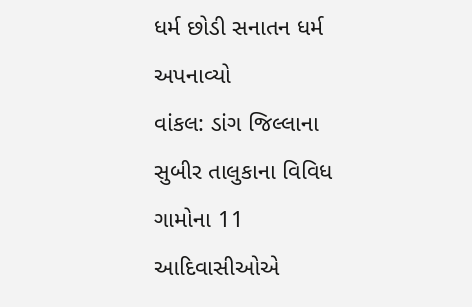ધર્મ છોડી સનાતન ધર્મ અપનાવ્યો
વાંકલ: ડાંગ જિલ્લાના સુબીર તાલુકાના વિવિધ ગામોના 11 આદિવાસીઓએ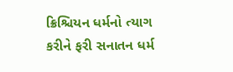ક્રિશ્ચિયન ધર્મનો ત્યાગ કરીને ફરી સનાતન ધર્મ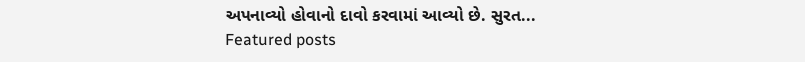અપનાવ્યો હોવાનો દાવો કરવામાં આવ્યો છે. સુરત...
Featured posts